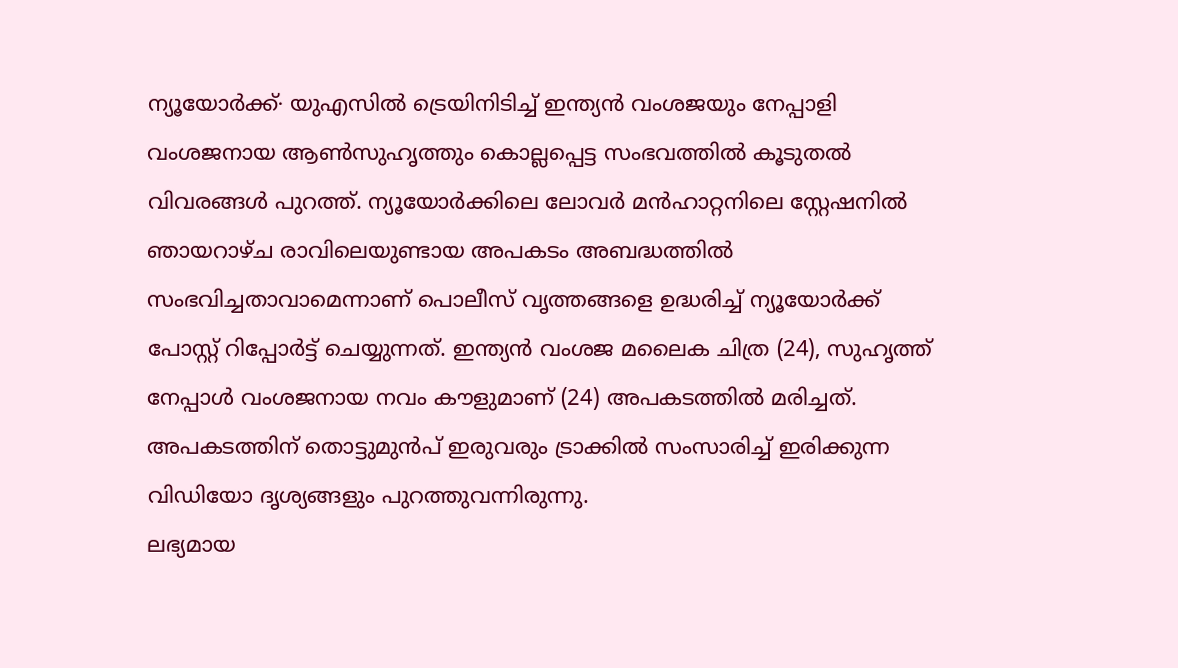ന്യൂയോർക്ക്∙ യുഎസിൽ ട്രെയിനിടിച്ച് ഇന്ത്യൻ വംശജയും നേപ്പാളി വംശജനായ ആൺസുഹൃത്തും കൊല്ലപ്പെട്ട സംഭവത്തിൽ കൂടുതൽ വിവരങ്ങൾ പുറത്ത്. ന്യൂയോർക്കിലെ ലോവർ മൻഹാറ്റനിലെ സ്റ്റേഷനിൽ ഞായറാഴ്ച രാവിലെയുണ്ടായ അപകടം അബദ്ധത്തിൽ സംഭവിച്ചതാവാമെന്നാണ് പൊലീസ് വൃത്തങ്ങളെ ഉദ്ധരിച്ച് ന്യൂയോർക്ക് പോസ്റ്റ് റിപ്പോർട്ട് ചെയ്യുന്നത്. ഇന്ത്യൻ വംശജ മലൈക ചിത്ര (24), സുഹൃത്ത് നേപ്പാൾ വംശജനായ നവം കൗളുമാണ് (24) അപകടത്തിൽ മരിച്ചത്. അപകടത്തിന് തൊട്ടുമുൻപ് ഇരുവരും ട്രാക്കിൽ സംസാരിച്ച് ഇരിക്കുന്ന വിഡിയോ ദൃശ്യങ്ങളും പുറത്തുവന്നിരുന്നു.
ലഭ്യമായ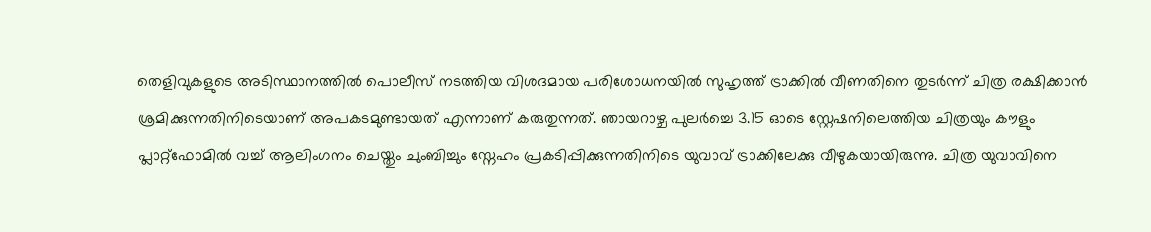തെളിവുകളുടെ അടിസ്ഥാനത്തിൽ പൊലീസ് നടത്തിയ വിശദമായ പരിശോധനയിൽ സുഹൃത്ത് ട്രാക്കിൽ വീണതിനെ തുടർന്ന് ചിത്ര രക്ഷിക്കാൻ ശ്രമിക്കുന്നതിനിടെയാണ് അപകടമുണ്ടായത് എന്നാണ് കരുതുന്നത്. ഞായറാഴ്ച പുലർച്ചെ 3.15 ഓടെ സ്റ്റേഷനിലെത്തിയ ചിത്രയും കൗളും പ്ലാറ്റ്ഫോമിൽ വച്ച് ആലിംഗനം ചെയ്തും ചുംബിച്ചും സ്നേഹം പ്രകടിപ്പിക്കുന്നതിനിടെ യുവാവ് ട്രാക്കിലേക്കു വീഴുകയായിരുന്നു. ചിത്ര യുവാവിനെ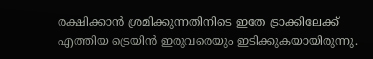രക്ഷിക്കാൻ ശ്രമിക്കുന്നതിനിടെ ഇതേ ട്രാക്കിലേക്ക് എത്തിയ ട്രെയിൻ ഇരുവരെയും ഇടിക്കുകയായിരുന്നു.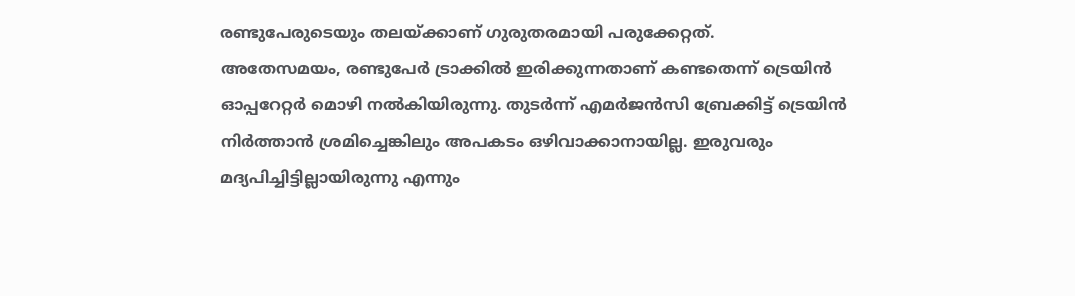രണ്ടുപേരുടെയും തലയ്ക്കാണ് ഗുരുതരമായി പരുക്കേറ്റത്.
അതേസമയം, രണ്ടുപേർ ട്രാക്കിൽ ഇരിക്കുന്നതാണ് കണ്ടതെന്ന് ട്രെയിൻ ഓപ്പറേറ്റർ മൊഴി നൽകിയിരുന്നു. തുടർന്ന് എമർജൻസി ബ്രേക്കിട്ട് ട്രെയിൻ നിർത്താൻ ശ്രമിച്ചെങ്കിലും അപകടം ഒഴിവാക്കാനായില്ല. ഇരുവരും മദ്യപിച്ചിട്ടില്ലായിരുന്നു എന്നും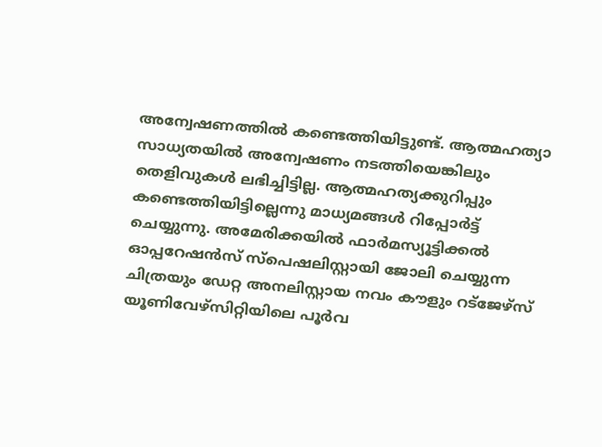അന്വേഷണത്തിൽ കണ്ടെത്തിയിട്ടുണ്ട്. ആത്മഹത്യാ സാധ്യതയിൽ അന്വേഷണം നടത്തിയെങ്കിലും തെളിവുകൾ ലഭിച്ചിട്ടില്ല. ആത്മഹത്യക്കുറിപ്പും കണ്ടെത്തിയിട്ടില്ലെന്നു മാധ്യമങ്ങൾ റിപ്പോർട്ട് ചെയ്യുന്നു. അമേരിക്കയിൽ ഫാർമസ്യൂട്ടിക്കൽ ഓപ്പറേഷൻസ് സ്പെഷലിസ്റ്റായി ജോലി ചെയ്യുന്ന ചിത്രയും ഡേറ്റ അനലിസ്റ്റായ നവം കൗളും റട്ജേഴ്സ് യൂണിവേഴ്സിറ്റിയിലെ പൂർവ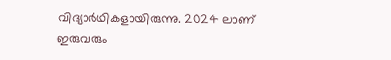വിദ്യാർഥികളായിരുന്നു. 2024 ലാണ് ഇരുവരും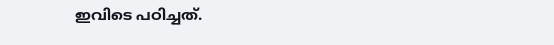ഇവിടെ പഠിച്ചത്.